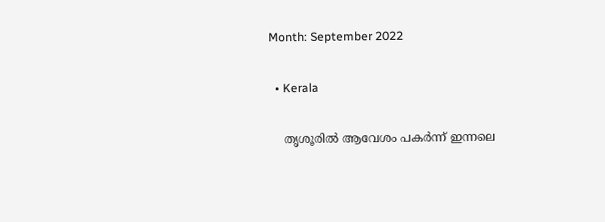Month: September 2022

  • Kerala

    തൃശൂരിൽ ആവേശം പകർന്ന് ഇന്നലെ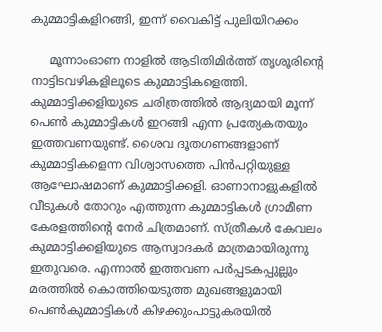കുമ്മാട്ടികളിറങ്ങി, ഇന്ന് വൈകിട്ട് പുലിയിറക്കം

     മൂന്നാംഓണ നാളിൽ ആടിതിമിർത്ത് തൃശൂരിന്റെ നാട്ടിടവഴികളിലൂടെ കുമ്മാട്ടികളെത്തി. കുമ്മാട്ടിക്കളിയുടെ ചരിത്രത്തില്‍ ആദ്യമായി മൂന്ന്‌ പെൺ കുമ്മാട്ടികള്‍ ഇറങ്ങി എന്ന പ്രത്യേകതയും ഇത്തവണയുണ്ട്. ശൈവ ദൂതഗണങ്ങളാണ് കുമ്മാട്ടികളെന്ന വിശ്വാസത്തെ പിൻപറ്റിയുള്ള ആഘോഷമാണ് കുമ്മാട്ടിക്കളി. ഓണാനാളുകളിൽ വീടുകൾ തോറും എത്തുന്ന കുമ്മാട്ടികൾ ഗ്രാമീണ കേരളത്തിന്റെ നേർ ചിത്രമാണ്. സ്ത്രീകൾ കേവലം കുമ്മാട്ടിക്കളിയുടെ ആസ്വാദകർ മാത്രമായിരുന്നു ഇതുവരെ. എന്നാൽ ഇത്തവണ പർപ്പടകപ്പുല്ലും മരത്തിൽ കൊത്തിയെടുത്ത മുഖങ്ങളുമായി പെൺകുമ്മാട്ടികള്‍ കിഴക്കുംപാട്ടുകരയില്‍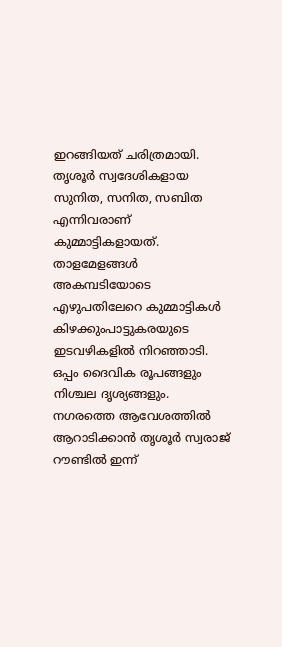ഇറങ്ങിയത് ചരിത്രമായി. തൃശൂർ സ്വദേശികളായ സുനിത, സനിത, സബിത എന്നിവരാണ് കുമ്മാട്ടികളായത്. താളമേളങ്ങൾ അകമ്പടിയോടെ എഴുപതിലേറെ കുമ്മാട്ടികൾ കിഴക്കുംപാട്ടുകരയുടെ ഇടവഴികളില്‍ നിറഞ്ഞാടി. ഒപ്പം ദൈവിക രൂപങ്ങളും നിശ്ചല ദൃശ്യങ്ങളും. നഗരത്തെ ആവേശത്തിൽ ആറാടിക്കാൻ തൃശൂർ സ്വരാജ് റൗണ്ടിൽ ഇന്ന്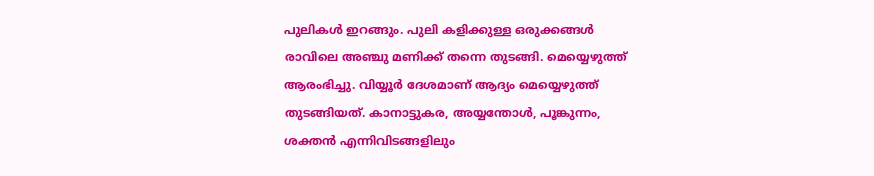പുലികൾ ഇറങ്ങും. പുലി കളിക്കുള്ള ഒരുക്കങ്ങൾ രാവിലെ അഞ്ചു മണിക്ക് തന്നെ തുടങ്ങി. മെയ്യെഴുത്ത് ആരംഭിച്ചു. വിയ്യൂർ ദേശമാണ് ആദ്യം മെയ്യെഴുത്ത് തുടങ്ങിയത്. കാനാട്ടുകര, അയ്യന്തോള്‍, പൂങ്കുന്നം, ശക്തന്‍ എന്നിവിടങ്ങളിലും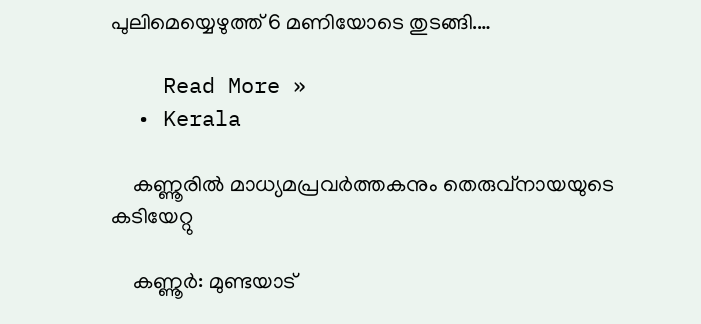പുലിമെയ്യെഴുത്ത് 6 മണിയോടെ തുടങ്ങി.…

    Read More »
  • Kerala

    കണ്ണൂരില്‍ മാധ്യമപ്രവര്‍ത്തകനും തെരുവ്‌നായയുടെ കടിയേറ്റു

    കണ്ണൂര്‍: മുണ്ടയാട്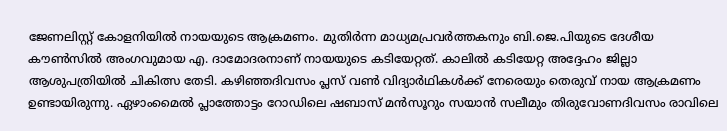ജേണലിസ്റ്റ് കോളനിയില്‍ നായയുടെ ആക്രമണം. മുതിര്‍ന്ന മാധ്യമപ്രവര്‍ത്തകനും ബി.ജെ.പിയുടെ ദേശീയ കൗണ്‍സില്‍ അംഗവുമായ എ. ദാമോദരനാണ് നായയുടെ കടിയേറ്റത്. കാലില്‍ കടിയേറ്റ അദ്ദേഹം ജില്ലാ ആശുപത്രിയില്‍ ചികിത്സ തേടി. കഴിഞ്ഞദിവസം പ്ലസ് വണ്‍ വിദ്യാര്‍ഥികള്‍ക്ക് നേരെയും തെരുവ് നായ ആക്രമണം ഉണ്ടായിരുന്നു. ഏഴാംമൈല്‍ പ്ലാത്തോട്ടം റോഡിലെ ഷബാസ് മന്‍സൂറും സയാന്‍ സലീമും തിരുവോണദിവസം രാവിലെ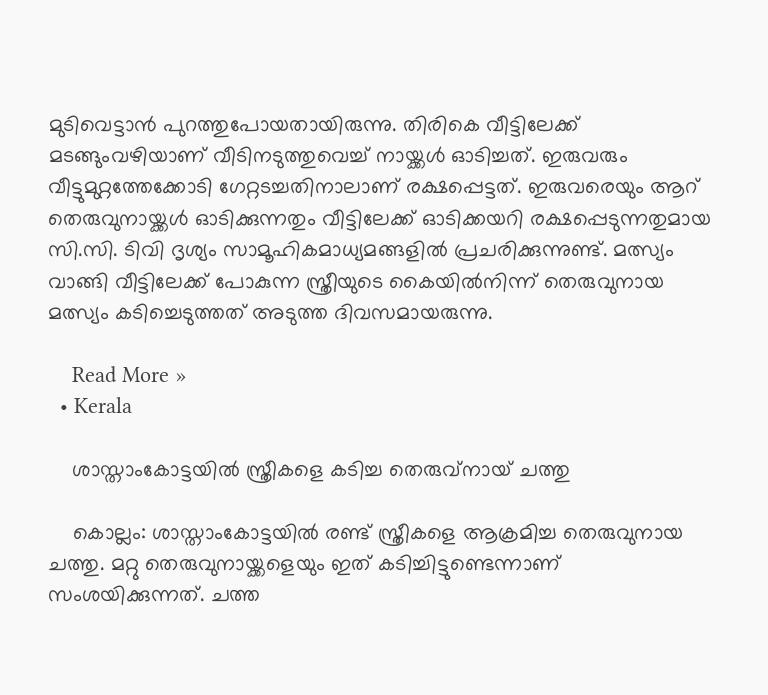മുടിവെട്ടാന്‍ പുറത്തുപോയതായിരുന്നു. തിരികെ വീട്ടിലേക്ക് മടങ്ങുംവഴിയാണ് വീടിനടുത്തുവെച്ച് നായ്ക്കള്‍ ഓടിച്ചത്. ഇരുവരും വീട്ടുമുറ്റത്തേക്കോടി ഗേറ്റടച്ചതിനാലാണ് രക്ഷപ്പെട്ടത്. ഇരുവരെയും ആറ് തെരുവുനായ്ക്കള്‍ ഓടിക്കുന്നതും വീട്ടിലേക്ക് ഓടിക്കയറി രക്ഷപ്പെടുന്നതുമായ സി.സി. ടിവി ദൃശ്യം സാമൂഹികമാധ്യമങ്ങളില്‍ പ്രചരിക്കുന്നുണ്ട്. മത്സ്യം വാങ്ങി വീട്ടിലേക്ക് പോകുന്ന സ്ത്രീയുടെ കൈയില്‍നിന്ന് തെരുവുനായ മത്സ്യം കടിച്ചെടുത്തത് അടുത്ത ദിവസമായരുന്നു.

    Read More »
  • Kerala

    ശാസ്താംകോട്ടയില്‍ സ്ത്രീകളെ കടിച്ച തെരുവ്‌നായ് ചത്തു

    കൊല്ലം: ശാസ്താംകോട്ടയില്‍ രണ്ട് സ്ത്രീകളെ ആക്രമിച്ച തെരുവുനായ ചത്തു. മറ്റു തെരുവുനായ്ക്കളെയും ഇത് കടിച്ചിട്ടുണ്ടെന്നാണ് സംശയിക്കുന്നത്. ചത്ത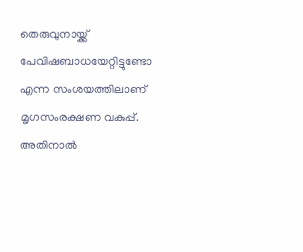തെരുവുനായ്ക്ക് പേവിഷബാധയേറ്റിട്ടുണ്ടോ എന്ന സംശയത്തിലാണ് മൃഗസംരക്ഷണ വകുപ്പ്. അതിനാല്‍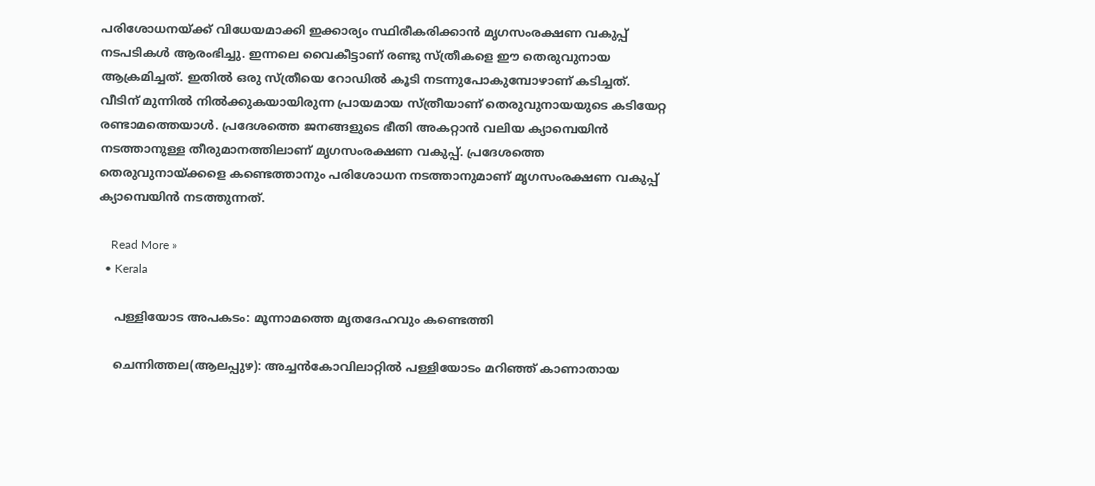പരിശോധനയ്ക്ക് വിധേയമാക്കി ഇക്കാര്യം സ്ഥിരീകരിക്കാന്‍ മൃഗസംരക്ഷണ വകുപ്പ് നടപടികള്‍ ആരംഭിച്ചു. ഇന്നലെ വൈകീട്ടാണ് രണ്ടു സ്ത്രീകളെ ഈ തെരുവുനായ ആക്രമിച്ചത്. ഇതില്‍ ഒരു സ്ത്രീയെ റോഡില്‍ കൂടി നടന്നുപോകുമ്പോഴാണ് കടിച്ചത്. വീടിന് മുന്നില്‍ നില്‍ക്കുകയായിരുന്ന പ്രായമായ സ്ത്രീയാണ് തെരുവുനായയുടെ കടിയേറ്റ രണ്ടാമത്തെയാള്‍. പ്രദേശത്തെ ജനങ്ങളുടെ ഭീതി അകറ്റാന്‍ വലിയ ക്യാമ്പെയിന്‍ നടത്താനുള്ള തീരുമാനത്തിലാണ് മൃഗസംരക്ഷണ വകുപ്പ്. പ്രദേശത്തെ തെരുവുനായ്ക്കളെ കണ്ടെത്താനും പരിശോധന നടത്താനുമാണ് മൃഗസംരക്ഷണ വകുപ്പ് ക്യാമ്പെയിന്‍ നടത്തുന്നത്.

    Read More »
  • Kerala

    പള്ളിയോട അപകടം: മൂന്നാമത്തെ മൃതദേഹവും കണ്ടെത്തി

    ചെന്നിത്തല(ആലപ്പുഴ): അച്ചന്‍കോവിലാറ്റില്‍ പള്ളിയോടം മറിഞ്ഞ് കാണാതായ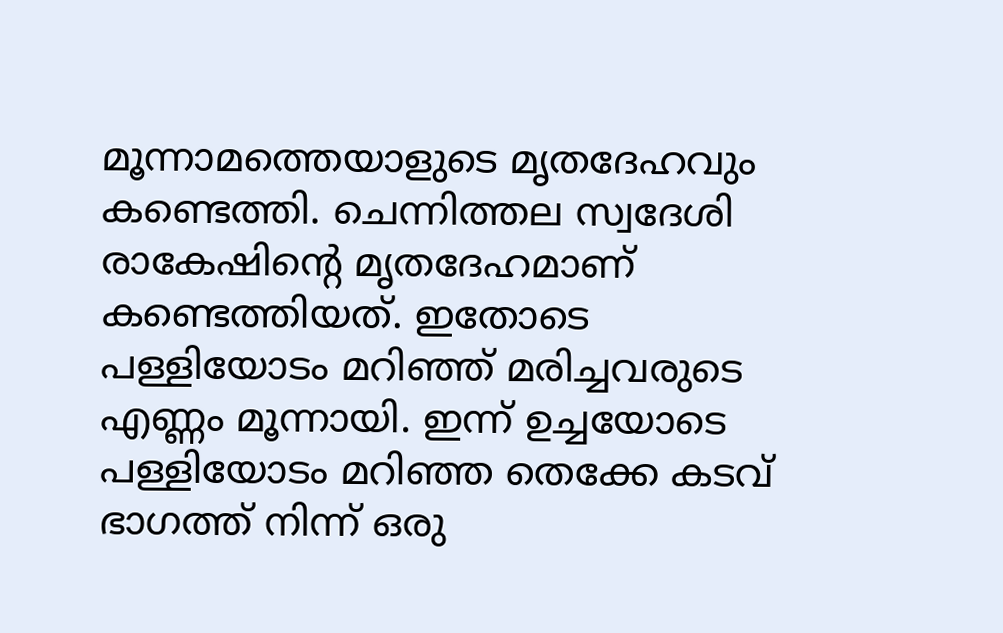മൂന്നാമത്തെയാളുടെ മൃതദേഹവും കണ്ടെത്തി. ചെന്നിത്തല സ്വദേശി രാകേഷിന്റെ മൃതദേഹമാണ് കണ്ടെത്തിയത്. ഇതോടെ പള്ളിയോടം മറിഞ്ഞ് മരിച്ചവരുടെ എണ്ണം മൂന്നായി. ഇന്ന് ഉച്ചയോടെ പള്ളിയോടം മറിഞ്ഞ തെക്കേ കടവ് ഭാഗത്ത് നിന്ന് ഒരു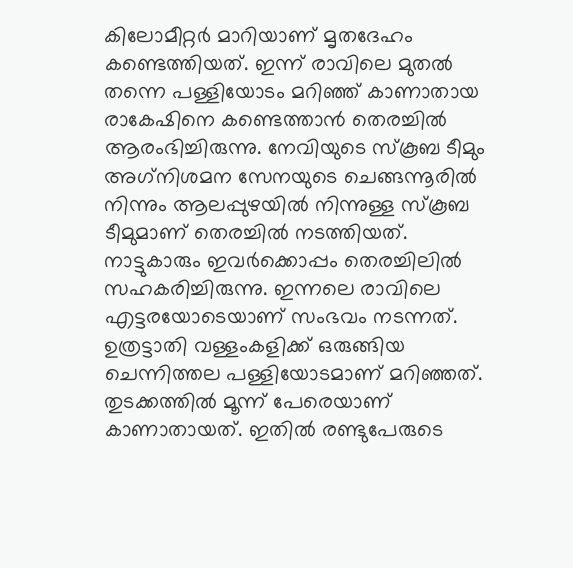കിലോമീറ്റര്‍ മാറിയാണ് മൃതദേഹം കണ്ടെത്തിയത്. ഇന്ന് രാവിലെ മുതല്‍ തന്നെ പള്ളിയോടം മറിഞ്ഞ് കാണാതായ രാകേഷിനെ കണ്ടെത്താന്‍ തെരച്ചില്‍ ആരംഭിച്ചിരുന്നു. നേവിയുടെ സ്‌കൂബ ടീമും അഗ്‌നിശമന സേനയുടെ ചെങ്ങന്നൂരില്‍ നിന്നും ആലപ്പുഴയില്‍ നിന്നുള്ള സ്‌കൂബ ടീമുമാണ് തെരച്ചില്‍ നടത്തിയത്. നാട്ടുകാരും ഇവര്‍ക്കൊപ്പം തെരച്ചിലില്‍ സഹകരിച്ചിരുന്നു. ഇന്നലെ രാവിലെ എട്ടരയോടെയാണ് സംഭവം നടന്നത്. ഉത്രട്ടാതി വള്ളംകളിക്ക് ഒരുങ്ങിയ ചെന്നിത്തല പള്ളിയോടമാണ് മറിഞ്ഞത്. തുടക്കത്തില്‍ മൂന്ന് പേരെയാണ് കാണാതായത്. ഇതില്‍ രണ്ടുപേരുടെ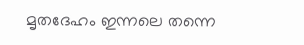മൃതദേഹം ഇന്നലെ തന്നെ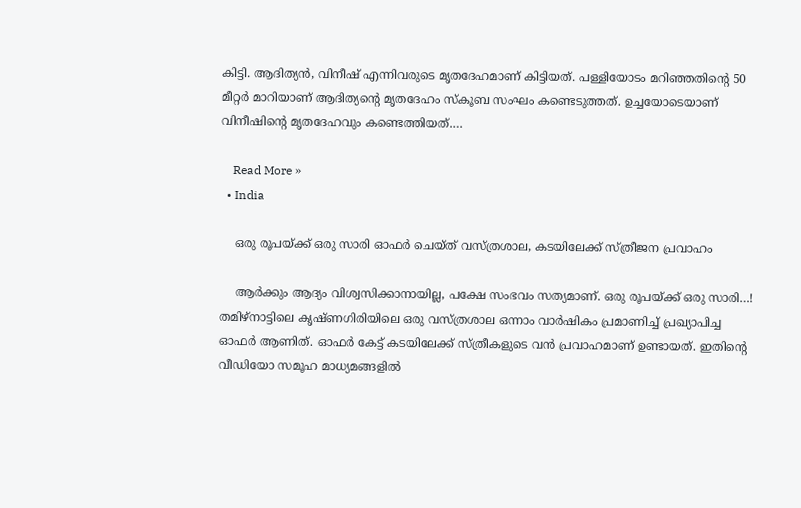കിട്ടി. ആദിത്യന്‍, വിനീഷ് എന്നിവരുടെ മൃതദേഹമാണ് കിട്ടിയത്. പള്ളിയോടം മറിഞ്ഞതിന്റെ 50 മീറ്റര്‍ മാറിയാണ് ആദിത്യന്റെ മൃതദേഹം സ്‌കൂബ സംഘം കണ്ടെടുത്തത്. ഉച്ചയോടെയാണ് വിനീഷിന്റെ മൃതദേഹവും കണ്ടെത്തിയത്.…

    Read More »
  • India

    ഒരു രൂപയ്ക്ക് ഒരു സാരി ഓഫർ ചെയ്ത് വസ്ത്രശാല, കടയിലേക്ക് സ്ത്രീജന പ്രവാഹം

    ആർക്കും ആദ്യം വിശ്വസിക്കാനായില്ല, പക്ഷേ സംഭവം സത്യമാണ്. ഒരു രൂപയ്ക്ക് ഒരു സാരി…! തമിഴ്നാട്ടിലെ കൃഷ്ണഗിരിയിലെ ഒരു വസ്ത്രശാല ഒന്നാം വാര്‍ഷികം പ്രമാണിച്ച് പ്രഖ്യാപിച്ച ഓഫര്‍ ആണിത്. ഓഫര്‍ കേട്ട് കടയിലേക്ക് സ്ത്രീകളുടെ വന്‍ പ്രവാഹമാണ് ഉണ്ടായത്. ഇതിന്റെ വീഡിയോ സമൂഹ മാധ്യമങ്ങളില്‍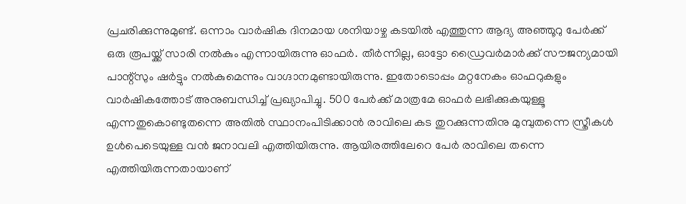പ്രചരിക്കുന്നുമുണ്ട്. ഒന്നാം വാര്‍ഷിക ദിനമായ ശനിയാഴ്ച കടയില്‍ എത്തുന്ന ആദ്യ അഞ്ഞൂറു പേര്‍ക്ക് ഒരു രൂപയ്ക്ക് സാരി നല്‍കും എന്നായിരുന്നു ഓഫര്‍. തീര്‍ന്നില്ല, ഓട്ടോ ഡ്രൈവര്‍മാര്‍ക്ക് സൗജന്യമായി പാന്റ്സും ഷര്‍ട്ടും നല്‍കുമെന്നും വാഗ്ദാനമുണ്ടായിരുന്നു. ഇതോടൊപ്പം മറ്റനേകം ഓഫറുകളും വാര്‍ഷികത്തോട് അനുബന്ധിച്ച് പ്രഖ്യാപിച്ചു. 500 പേര്‍ക്ക് മാത്രമേ ഓഫര്‍ ലഭിക്കുകയുള്ളൂ എന്നതുകൊണ്ടുതന്നെ അതില്‍ സ്ഥാനംപിടിക്കാന്‍ രാവിലെ കട തുറക്കുന്നതിനു മുമ്പുതന്നെ സ്ത്രീകള്‍ ഉള്‍പെടെയുള്ള വന്‍ ജനാവലി എത്തിയിരുന്നു. ആയിരത്തിലേറെ പേര്‍ രാവിലെ തന്നെ എത്തിയിരുന്നതായാണ്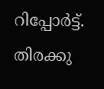റിപ്പോര്‍ട്ട്. തിരക്കു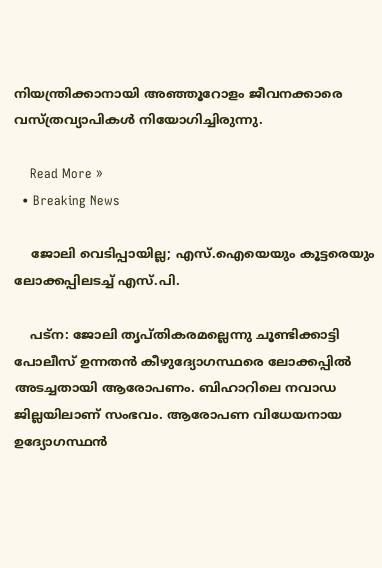നിയന്ത്രിക്കാനായി അഞ്ഞൂറോളം ജീവനക്കാരെ വസ്ത്രവ്യാപികൾ നിയോഗിച്ചിരുന്നു.

    Read More »
  • Breaking News

    ജോലി വെടിപ്പായില്ല; എസ്.ഐയെയും കൂട്ടരെയും ലോക്കപ്പിലടച്ച് എസ്.പി.

    പട്‌ന: ജോലി തൃപ്തികരമല്ലെന്നു ചൂണ്ടിക്കാട്ടി പോലീസ് ഉന്നതന്‍ കീഴുദ്യോഗസ്ഥരെ ലോക്കപ്പില്‍ അടച്ചതായി ആരോപണം. ബിഹാറിലെ നവാഡ ജില്ലയിലാണ് സംഭവം. ആരോപണ വിധേയനായ ഉദ്യോഗസ്ഥന്‍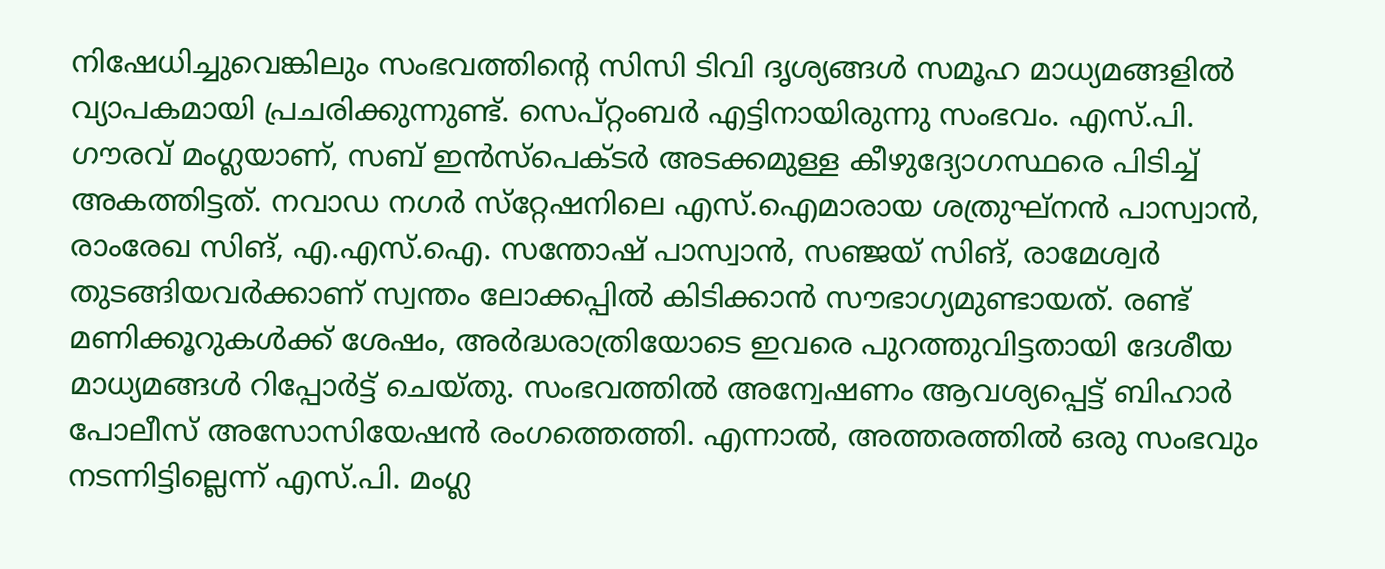നിഷേധിച്ചുവെങ്കിലും സംഭവത്തിന്റെ സിസി ടിവി ദൃശ്യങ്ങള്‍ സമൂഹ മാധ്യമങ്ങളില്‍ വ്യാപകമായി പ്രചരിക്കുന്നുണ്ട്. സെപ്റ്റംബര്‍ എട്ടിനായിരുന്നു സംഭവം. എസ്.പി. ഗൗരവ് മംഗ്ലയാണ്, സബ് ഇന്‍സ്‌പെക്ടര്‍ അടക്കമുള്ള കീഴുദ്യോഗസ്ഥരെ പിടിച്ച് അകത്തിട്ടത്. നവാഡ നഗര്‍ സ്‌റ്റേഷനിലെ എസ്.ഐമാരായ ശത്രുഘ്‌നന്‍ പാസ്വാന്‍, രാംരേഖ സിങ്, എ.എസ്.ഐ. സന്തോഷ് പാസ്വാന്‍, സഞ്ജയ് സിങ്, രാമേശ്വര്‍ തുടങ്ങിയവര്‍ക്കാണ് സ്വന്തം ലോക്കപ്പില്‍ കിടിക്കാന്‍ സൗഭാഗ്യമുണ്ടായത്. രണ്ട് മണിക്കൂറുകള്‍ക്ക് ശേഷം, അര്‍ദ്ധരാത്രിയോടെ ഇവരെ പുറത്തുവിട്ടതായി ദേശീയ മാധ്യമങ്ങള്‍ റിപ്പോര്‍ട്ട് ചെയ്തു. സംഭവത്തില്‍ അന്വേഷണം ആവശ്യപ്പെട്ട് ബിഹാര്‍ പോലീസ് അസോസിയേഷന്‍ രംഗത്തെത്തി. എന്നാല്‍, അത്തരത്തില്‍ ഒരു സംഭവും നടന്നിട്ടില്ലെന്ന് എസ്.പി. മംഗ്ല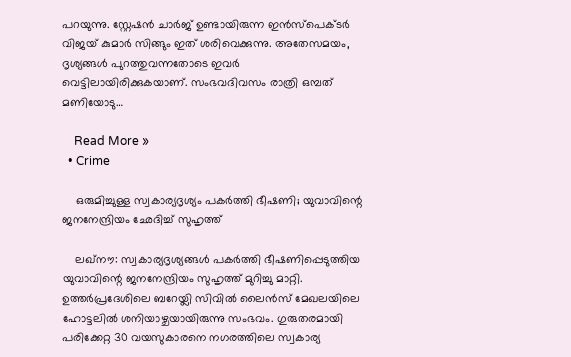പറയുന്നു. സ്റ്റേഷന്‍ ചാര്‍ജ് ഉണ്ടായിരുന്ന ഇന്‍സ്‌പെക്ടര്‍ വിജയ് കുമാര്‍ സിങ്ങും ഇത് ശരിവെക്കുന്നു. അതേസമയം, ദൃശ്യങ്ങള്‍ പുറത്തുവന്നതോടെ ഇവര്‍ വെട്ടിലായിരിക്കുകയാണ്. സംഭവദിവസം രാത്രി ഒമ്പത് മണിയോടു…

    Read More »
  • Crime

    ഒരുമിച്ചുള്ള സ്വകാര്യദൃശ്യം പകര്‍ത്തി ഭീഷണി; യുവാവിന്റെ ജനനേന്ദ്രിയം ഛേദിച്ച് സുഹൃത്ത്

    ലഖ്നൗ: സ്വകാര്യദൃശ്യങ്ങള്‍ പകര്‍ത്തി ഭീഷണിപ്പെടുത്തിയ യുവാവിന്റെ ജനനേന്ദ്രിയം സുഹൃത്ത് മുറിച്ചു മാറ്റി. ഉത്തര്‍പ്രദേശിലെ ബറേയ്ലി സിവില്‍ ലൈന്‍സ് മേഖലയിലെ ഹോട്ടലില്‍ ശനിയാഴ്ചയായിരുന്നു സംഭവം. ഗുരുതരമായി പരിക്കേറ്റ 30 വയസുകാരനെ നഗരത്തിലെ സ്വകാര്യ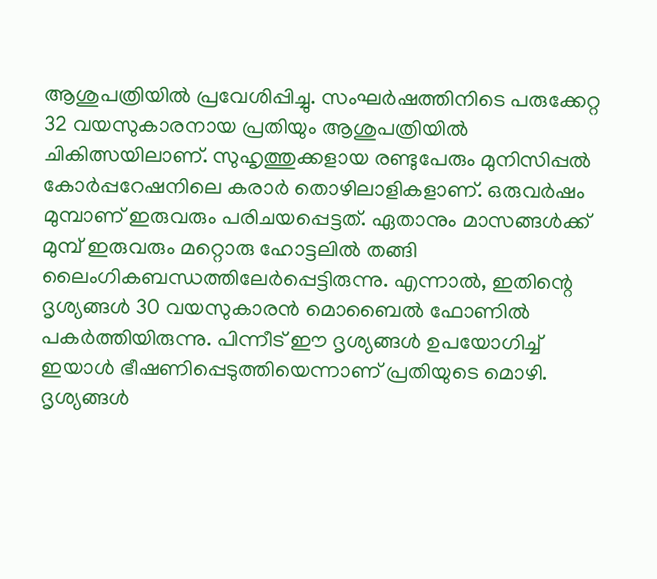ആശുപത്രിയില്‍ പ്രവേശിപ്പിച്ചു. സംഘര്‍ഷത്തിനിടെ പരുക്കേറ്റ 32 വയസുകാരനായ പ്രതിയും ആശുപത്രിയില്‍ ചികിത്സയിലാണ്. സുഹൃത്തുക്കളായ രണ്ടുപേരും മുനിസിപ്പല്‍ കോര്‍പ്പറേഷനിലെ കരാര്‍ തൊഴിലാളികളാണ്. ഒരുവര്‍ഷം മുമ്പാണ് ഇരുവരും പരിചയപ്പെട്ടത്. ഏതാനും മാസങ്ങള്‍ക്ക് മുമ്പ് ഇരുവരും മറ്റൊരു ഹോട്ടലില്‍ തങ്ങി ലൈംഗികബന്ധത്തിലേര്‍പ്പെട്ടിരുന്നു. എന്നാല്‍, ഇതിന്റെ ദൃശ്യങ്ങള്‍ 30 വയസുകാരന്‍ മൊബൈല്‍ ഫോണില്‍ പകര്‍ത്തിയിരുന്നു. പിന്നീട് ഈ ദൃശ്യങ്ങള്‍ ഉപയോഗിച്ച് ഇയാള്‍ ഭീഷണിപ്പെടുത്തിയെന്നാണ് പ്രതിയുടെ മൊഴി. ദൃശ്യങ്ങള്‍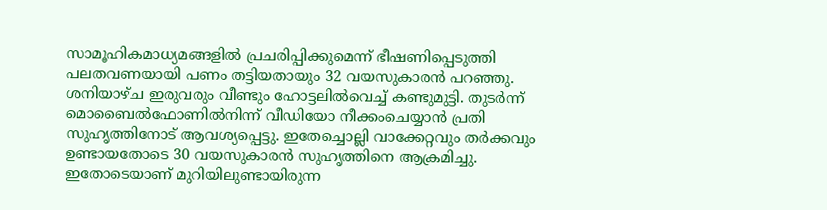സാമൂഹികമാധ്യമങ്ങളില്‍ പ്രചരിപ്പിക്കുമെന്ന് ഭീഷണിപ്പെടുത്തി പലതവണയായി പണം തട്ടിയതായും 32 വയസുകാരന്‍ പറഞ്ഞു. ശനിയാഴ്ച ഇരുവരും വീണ്ടും ഹോട്ടലില്‍വെച്ച് കണ്ടുമുട്ടി. തുടര്‍ന്ന് മൊബൈല്‍ഫോണില്‍നിന്ന് വീഡിയോ നീക്കംചെയ്യാന്‍ പ്രതി സുഹൃത്തിനോട് ആവശ്യപ്പെട്ടു. ഇതേച്ചൊല്ലി വാക്കേറ്റവും തര്‍ക്കവും ഉണ്ടായതോടെ 30 വയസുകാരന്‍ സുഹൃത്തിനെ ആക്രമിച്ചു. ഇതോടെയാണ് മുറിയിലുണ്ടായിരുന്ന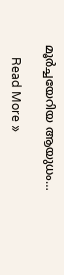മൂര്‍ച്ചയേറിയ ആയുധം…

    Read More »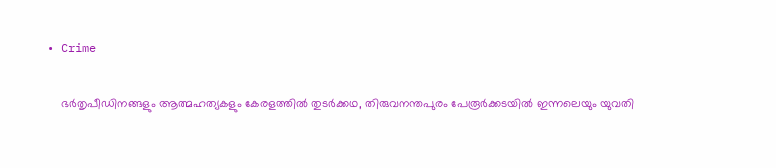• Crime

    ഭർതൃപീഡിനങ്ങളും ആത്മഹത്യകളും കേരളത്തിൽ തുടർക്കഥ, തിരുവനന്തപുരം പേരൂർക്കടയിൽ ഇന്നലെയും യുവതി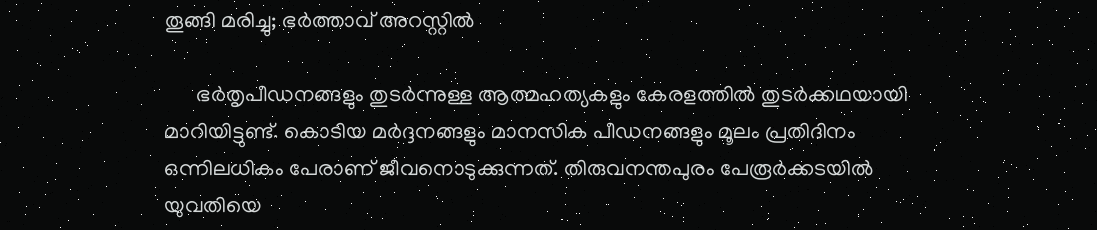തൂങ്ങി മരിച്ചു; ഭർത്താവ് അറസ്റ്റിൽ

      ഭർതൃപീഡനങ്ങളും തുടർന്നുള്ള ആത്മഹത്യകളും കേരളത്തിൽ തുടർക്കഥയായി മാറിയിട്ടുണ്ട്. കൊടിയ മർദ്ദനങ്ങളും മാനസിക പീഡനങ്ങളും മൂലം പ്രതിദിനം ഒന്നിലധികം പേരാണ് ജീവനൊടുക്കുന്നത്. തിരുവനന്തപുരം പേരൂർക്കടയിൽ യുവതിയെ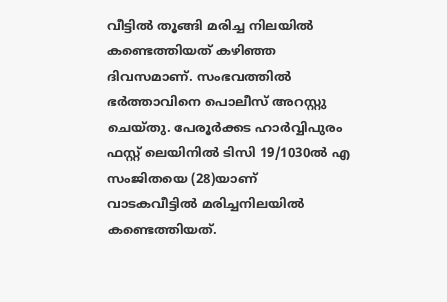വീട്ടിൽ തൂങ്ങി മരിച്ച നിലയിൽ കണ്ടെത്തിയത് കഴിഞ്ഞ ദിവസമാണ്. സംഭവത്തിൽ ഭർത്താവിനെ പൊലീസ് അറസ്റ്റു ചെയ്തു. പേരൂർക്കട ഹാർവ്വിപുരം ഫസ്റ്റ് ലെയിനിൽ ടിസി 19/1030ൽ എ സംജിതയെ (28)യാണ് വാടകവീട്ടിൽ മരിച്ചനിലയിൽ കണ്ടെത്തിയത്.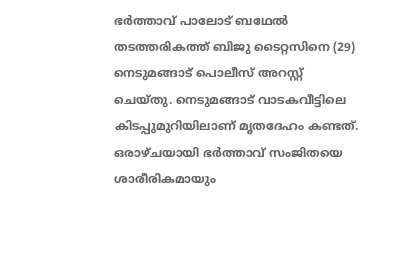ഭർത്താവ് പാലോട് ബഥേൽ തടത്തരികത്ത് ബിജു ടൈറ്റസിനെ (29) നെടുമങ്ങാട് പൊലീസ് അറസ്റ്റ് ചെയ്‌തു. നെടുമങ്ങാട് വാടകവീട്ടിലെ കിടപ്പുമുറിയിലാണ് മൃതദേഹം കണ്ടത്. ഒരാഴ്‌ചയായി ഭർത്താവ് സംജിതയെ ശാരീരികമായും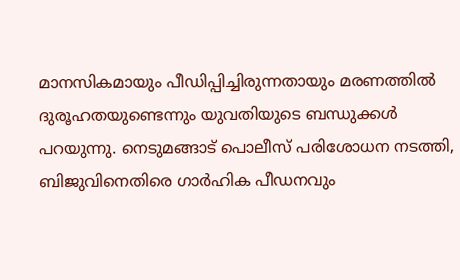മാനസികമായും പീഡിപ്പിച്ചിരുന്നതായും മരണത്തിൽ ദുരൂഹതയുണ്ടെന്നും യുവതിയുടെ ബന്ധുക്കൾ പറയുന്നു. നെടുമങ്ങാട് പൊലീസ്‌ പരിശോധന നടത്തി, ബിജുവിനെതിരെ ഗാർഹിക പീഡനവും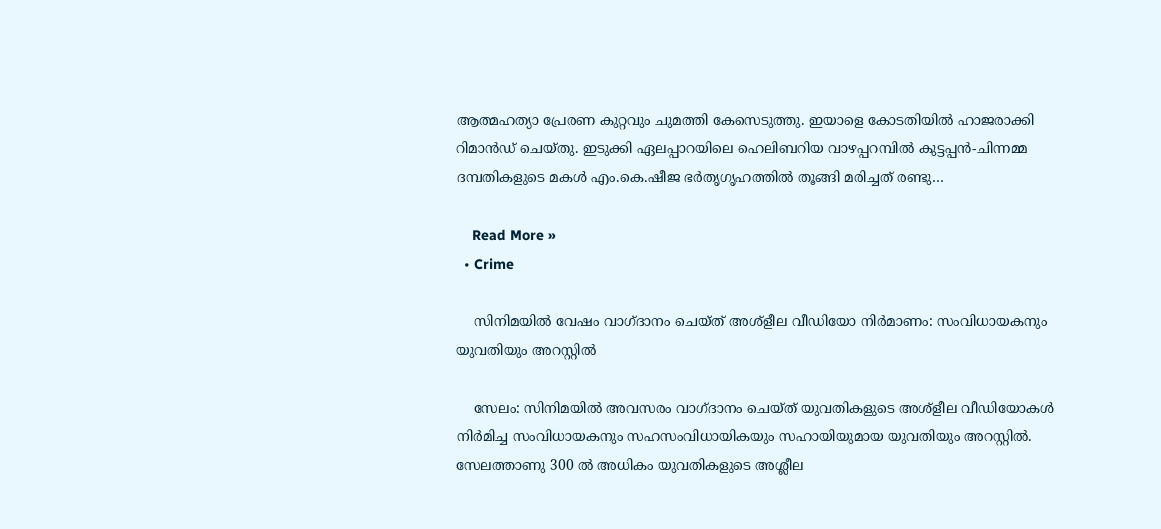ആത്മഹത്യാ പ്രേരണ കുറ്റവും ചുമത്തി കേസെടുത്തു. ഇയാളെ കോടതിയിൽ ഹാജരാക്കി റിമാൻഡ്‌ ചെയ്‌തു. ഇടുക്കി ഏലപ്പാറയിലെ ഹെലിബറിയ വാഴപ്പറമ്പിൽ കുട്ടപ്പൻ-ചിന്നമ്മ ദമ്പതികളുടെ മകൾ എം.കെ.ഷീജ ഭർതൃഗൃഹത്തിൽ തൂങ്ങി മരിച്ചത് രണ്ടു…

    Read More »
  • Crime

    സിനിമയില്‍ വേഷം വാഗ്ദാനം ചെയ്ത് അശ്‌ളീല വീഡിയോ നിര്‍മാണം: സംവിധായകനും യുവതിയും അറസ്റ്റില്‍

    സേലം: സിനിമയില്‍ അവസരം വാഗ്ദാനം ചെയ്ത് യുവതികളുടെ അശ്‌ളീല വീഡിയോകള്‍ നിര്‍മിച്ച സംവിധായകനും സഹസംവിധായികയും സഹായിയുമായ യുവതിയും അറസ്റ്റില്‍. സേലത്താണു 300 ല്‍ അധികം യുവതികളുടെ അശ്ലീല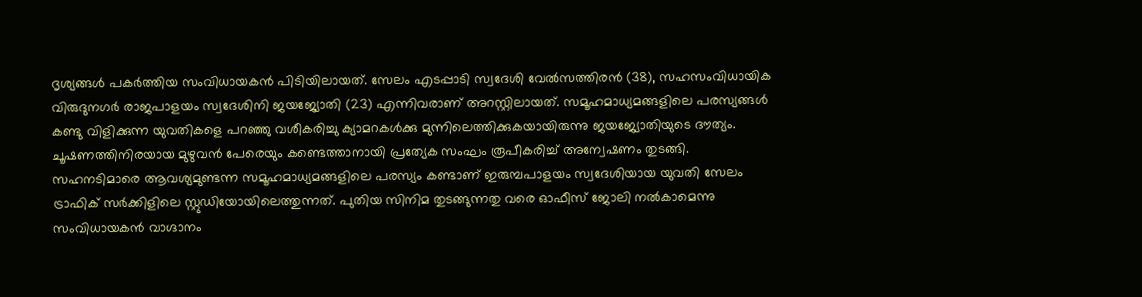ദൃശ്യങ്ങള്‍ പകര്‍ത്തിയ സംവിധായകന്‍ പിടിയിലായത്. സേലം എടപ്പാടി സ്വദേശി വേല്‍സത്തിരന്‍ (38), സഹസംവിധായിക വിരുദുനഗര്‍ രാജപാളയം സ്വദേശിനി ജയജ്യോതി (23) എന്നിവരാണ് അറസ്റ്റിലായത്. സമൂഹമാധ്യമങ്ങളിലെ പരസ്യങ്ങള്‍ കണ്ടു വിളിക്കുന്ന യുവതികളെ പറഞ്ഞു വശീകരിച്ചു ക്യാമറകള്‍ക്കു മുന്നിലെത്തിക്കുകയായിരുന്നു ജയജ്യോതിയുടെ ദൗത്യം. ചൂഷണത്തിനിരയായ മുഴുവന്‍ പേരെയും കണ്ടെത്താനായി പ്രത്യേക സംഘം രൂപീകരിച്ച് അന്വേഷണം തുടങ്ങി. സഹനടിമാരെ ആവശ്യമുണ്ടന്ന സമൂഹമാധ്യമങ്ങളിലെ പരസ്യം കണ്ടാണ് ഇരുമ്പപാളയം സ്വദേശിയായ യുവതി സേലം ട്രാഫിക് സര്‍ക്കിളിലെ സ്റ്റുഡിയോയിലെത്തുന്നത്. പുതിയ സിനിമ തുടങ്ങുന്നതു വരെ ഓഫീസ് ജോലി നല്‍കാമെന്നു സംവിധായകന്‍ വാഗ്ദാനം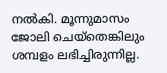നല്‍കി. മൂന്നുമാസം ജോലി ചെയ്‌തെങ്കിലും ശമ്പളം ലഭിച്ചിരുന്നില്ല.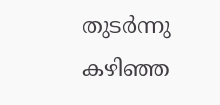തുടര്‍ന്നു കഴിഞ്ഞ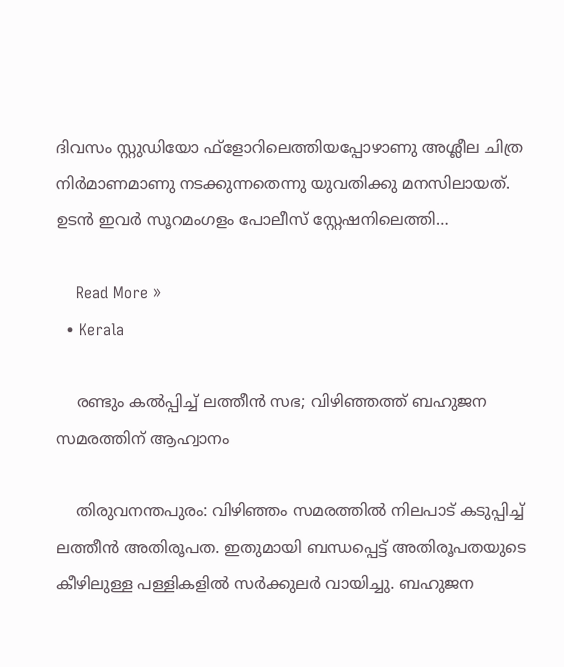ദിവസം സ്റ്റുഡിയോ ഫ്‌ളോറിലെത്തിയപ്പോഴാണു അശ്ലീല ചിത്ര നിര്‍മാണമാണു നടക്കുന്നതെന്നു യുവതിക്കു മനസിലായത്. ഉടന്‍ ഇവര്‍ സൂറമംഗളം പോലീസ് സ്റ്റേഷനിലെത്തി…

    Read More »
  • Kerala

    രണ്ടും കല്‍പ്പിച്ച് ലത്തീന്‍ സഭ; വിഴിഞ്ഞത്ത് ബഹുജന സമരത്തിന് ആഹ്വാനം

    തിരുവനന്തപുരം: വിഴിഞ്ഞം സമരത്തില്‍ നിലപാട് കടുപ്പിച്ച് ലത്തീന്‍ അതിരൂപത. ഇതുമായി ബന്ധപ്പെട്ട് അതിരൂപതയുടെ കീഴിലുള്ള പള്ളികളില്‍ സര്‍ക്കുലര്‍ വായിച്ചു. ബഹുജന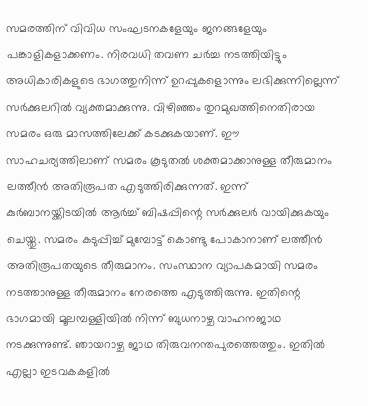സമരത്തിന് വിവിധ സംഘടനകളേയും ജനങ്ങളേയും പങ്കാളികളാക്കണം. നിരവധി തവണ ചര്‍ച്ച നടത്തിയിട്ടും അധികാരികളുടെ ഭാഗത്തുനിന്ന് ഉറപ്പുകളൊന്നും ലഭിക്കുന്നില്ലെന്ന് സര്‍ക്കുലറില്‍ വ്യക്തമാക്കുന്നു. വിഴിഞ്ഞം തുറമുഖത്തിനെതിരായ സമരം ഒരു മാസത്തിലേക്ക് കടക്കുകയാണ്. ഈ സാഹചര്യത്തിലാണ് സമരം കൂടുതല്‍ ശക്തമാക്കാനുള്ള തീരുമാനം ലത്തീന്‍ അതിരൂപത എടുത്തിരിക്കുന്നത്. ഇന്ന് കുര്‍ബാനയ്ക്കിടയില്‍ ആര്‍ച്ച് ബിഷപ്പിന്റെ സര്‍ക്കുലര്‍ വായിക്കുകയും ചെയ്തു. സമരം കടുപ്പിച്ച് മുമ്പോട്ട് കൊണ്ടു പോകാനാണ് ലത്തീന്‍ അതിരൂപതയുടെ തീരുമാനം. സംസ്ഥാന വ്യാപകമായി സമരം നടത്താനുള്ള തീരുമാനം നേരത്തെ എടുത്തിരുന്നു. ഇതിന്റെ ഭാഗമായി മൂലമ്പള്ളിയില്‍ നിന്ന് ബുധനാഴ്ച വാഹനജാഥ നടക്കുന്നുണ്ട്. ഞായറാഴ്ച ജാഥ തിരുവനന്തപുരത്തെത്തും. ഇതില്‍ എല്ലാ ഇടവകകളില്‍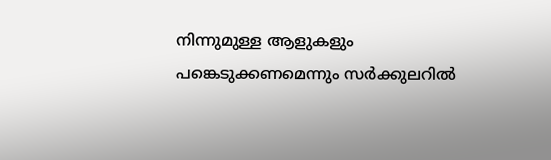നിന്നുമുള്ള ആളുകളും പങ്കെടുക്കണമെന്നും സര്‍ക്കുലറില്‍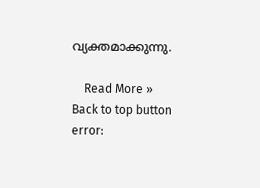വ്യക്തമാക്കുന്നു.

    Read More »
Back to top button
error: